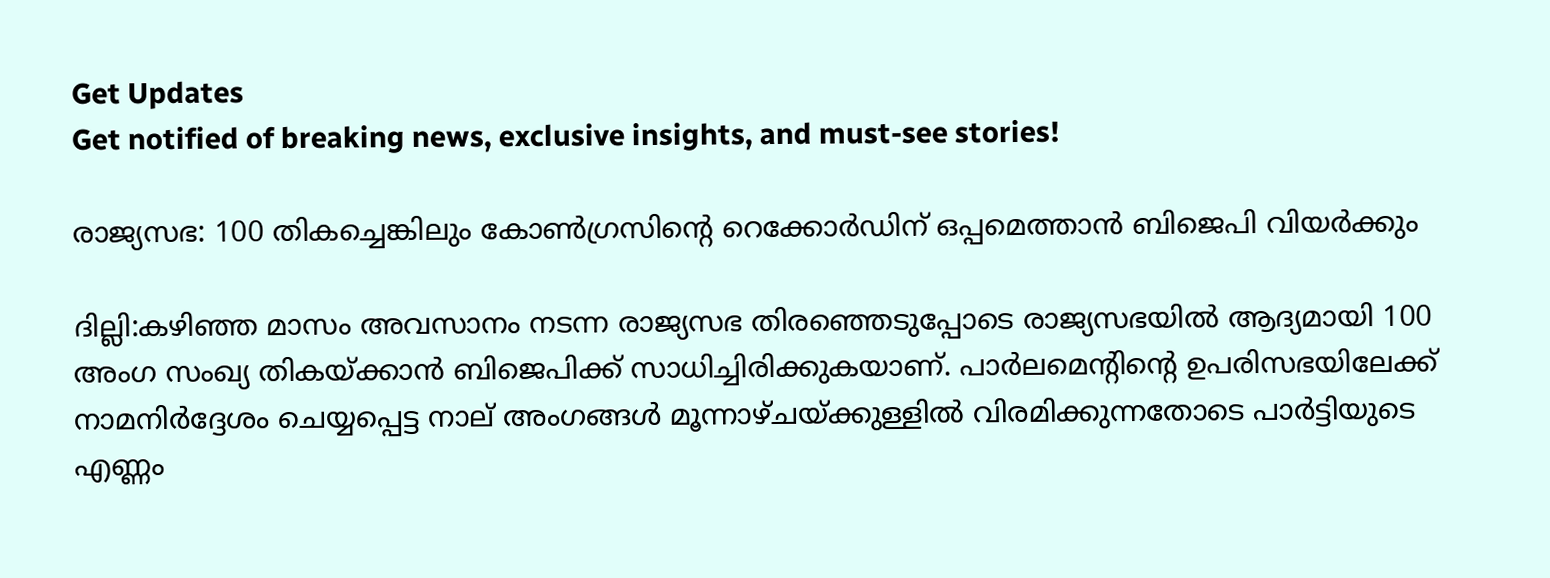Get Updates
Get notified of breaking news, exclusive insights, and must-see stories!

രാജ്യസഭ: 100 തികച്ചെങ്കിലും കോണ്‍ഗ്രസിന്റെ റെക്കോർഡിന് ഒപ്പമെത്താന്‍ ബിജെപി വിയർക്കും

ദില്ലി:കഴിഞ്ഞ മാസം അവസാനം നടന്ന രാജ്യസഭ തിരഞ്ഞെടുപ്പോടെ രാജ്യസഭയില്‍ ആദ്യമായി 100 അംഗ സംഖ്യ തികയ്ക്കാന്‍ ബിജെപിക്ക് സാധിച്ചിരിക്കുകയാണ്. പാർലമെന്റിന്റെ ഉപരിസഭയിലേക്ക് നാമനിർദ്ദേശം ചെയ്യപ്പെട്ട നാല് അംഗങ്ങൾ മൂന്നാഴ്ചയ്ക്കുള്ളിൽ വിരമിക്കുന്നതോടെ പാർട്ടിയുടെ എണ്ണം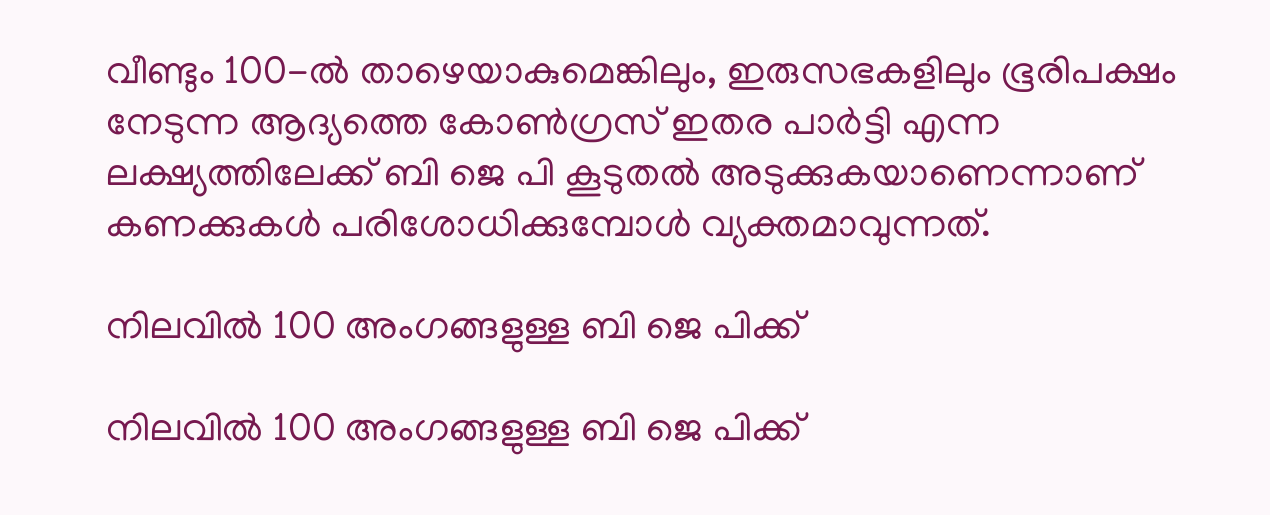വീണ്ടും 100-ൽ താഴെയാകുമെങ്കിലും, ഇരുസഭകളിലും ഭൂരിപക്ഷം നേടുന്ന ആദ്യത്തെ കോൺഗ്രസ് ഇതര പാർട്ടി എന്ന ലക്ഷ്യത്തിലേക്ക് ബി ജെ പി കൂടുതല്‍ അടുക്കുകയാണെന്നാണ് കണക്കുകള്‍ പരിശോധിക്കുമ്പോള്‍ വ്യക്തമാവുന്നത്.

നിലവില്‍ 100 അംഗങ്ങളുള്ള ബി ജെ പിക്ക്

നിലവില്‍ 100 അംഗങ്ങളുള്ള ബി ജെ പിക്ക്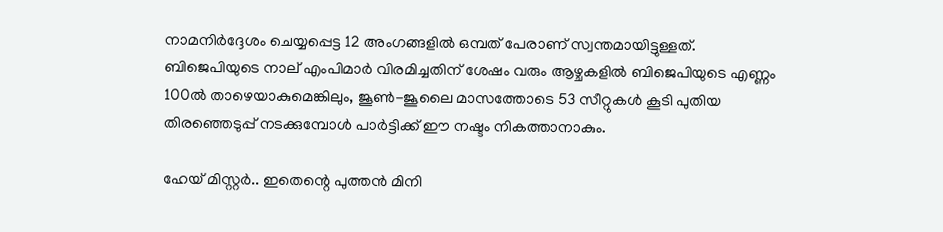നാമനിർദ്ദേശം ചെയ്യപ്പെട്ട 12 അംഗങ്ങളിൽ ഒമ്പത് പേരാണ് സ്വന്തമായിട്ടുള്ളത്. ബിജെപിയുടെ നാല് എംപിമാർ വിരമിച്ചതിന് ശേഷം വരും ആഴ്ചകളിൽ ബിജെപിയുടെ എണ്ണം 100ൽ താഴെയാകുമെങ്കിലും, ജൂൺ-ജൂലൈ മാസത്തോടെ 53 സീറ്റുകൾ കൂടി പുതിയ തിരഞ്ഞെടുപ്പ് നടക്കുമ്പോള്‍ പാർട്ടിക്ക് ഈ നഷ്ടം നികത്താനാകും.

ഹേയ് മിസ്റ്റർ.. ഇതെന്റെ പുത്തന്‍ മിനി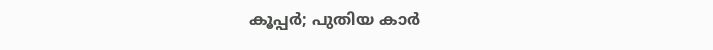കൂപ്പർ; പുതിയ കാർ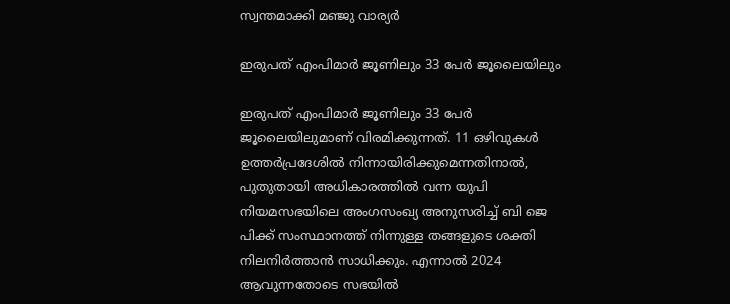സ്വന്തമാക്കി മഞ്ജു വാര്യർ

ഇരുപത് എംപിമാർ ജൂണിലും 33 പേർ ജൂലൈയിലും

ഇരുപത് എംപിമാർ ജൂണിലും 33 പേർ ജൂലൈയിലുമാണ് വിരമിക്കുന്നത്. 11 ഒഴിവുകൾ ഉത്തർപ്രദേശിൽ നിന്നായിരിക്കുമെന്നതിനാൽ, പുതുതായി അധികാരത്തില്‍ വന്ന യുപി നിയമസഭയിലെ അംഗസംഖ്യ അനുസരിച്ച് ബി ജെ പിക്ക് സംസ്ഥാനത്ത് നിന്നുള്ള തങ്ങളുടെ ശക്തി നിലനിർത്താൻ സാധിക്കും. എന്നാല്‍ 2024 ആവുന്നതോടെ സഭയില്‍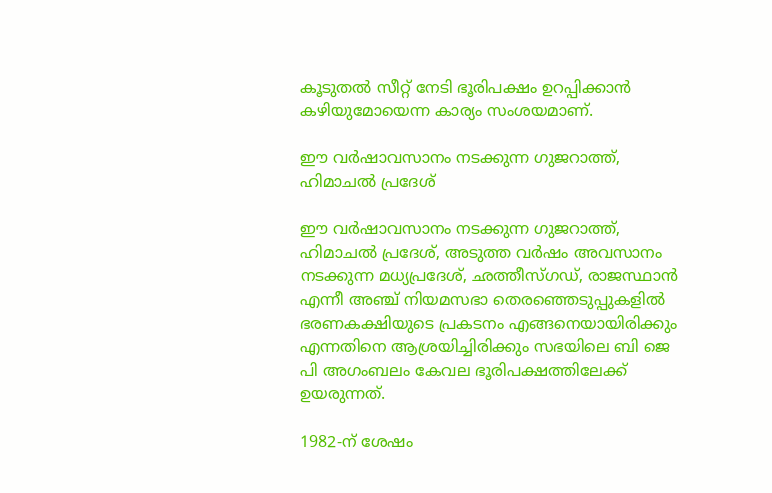കൂടുതല്‍ സീറ്റ് നേടി ഭൂരിപക്ഷം ഉറപ്പിക്കാന്‍ കഴിയുമോയെന്ന കാര്യം സംശയമാണ്.

ഈ വർഷാവസാനം നടക്കുന്ന ഗുജറാത്ത്, ഹിമാചൽ പ്രദേശ്

ഈ വർഷാവസാനം നടക്കുന്ന ഗുജറാത്ത്, ഹിമാചൽ പ്രദേശ്, അടുത്ത വർഷം അവസാനം നടക്കുന്ന മധ്യപ്രദേശ്, ഛത്തീസ്ഗഡ്, രാജസ്ഥാൻ എന്നീ അഞ്ച് നിയമസഭാ തെരഞ്ഞെടുപ്പുകളിൽ ഭരണകക്ഷിയുടെ പ്രകടനം എങ്ങനെയായിരിക്കും എന്നതിനെ ആശ്രയിച്ചിരിക്കും സഭയിലെ ബി ജെ പി അഗംബലം കേവല ഭൂരിപക്ഷത്തിലേക്ക് ഉയരുന്നത്.

1982-ന് ശേഷം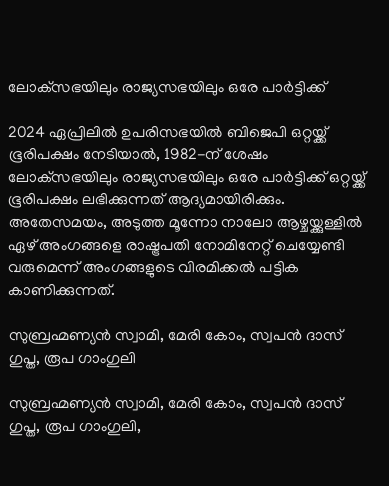ലോക്‌സഭയിലും രാജ്യസഭയിലും ഒരേ പാർട്ടിക്ക്

2024 ഏപ്രിലിൽ ഉപരിസഭയിൽ ബിജെപി ഒറ്റയ്ക്ക് ഭൂരിപക്ഷം നേടിയാൽ, 1982-ന് ശേഷം ലോക്‌സഭയിലും രാജ്യസഭയിലും ഒരേ പാർട്ടിക്ക് ഒറ്റയ്ക്ക് ഭൂരിപക്ഷം ലഭിക്കുന്നത് ആദ്യമായിരിക്കും. അതേസമയം, അടുത്ത മൂന്നോ നാലോ ആഴ്ചയ്ക്കുള്ളിൽ ഏഴ് അംഗങ്ങളെ രാഷ്ട്രപതി നോമിനേറ്റ് ചെയ്യേണ്ടി വരുമെന്ന് അംഗങ്ങളുടെ വിരമിക്കൽ പട്ടിക കാണിക്കുന്നത്.

സുബ്രഹ്മണ്യൻ സ്വാമി, മേരി കോം, സ്വപൻ ദാസ് ഗുപ്ത, രൂപ ഗാംഗുലി

സുബ്രഹ്മണ്യൻ സ്വാമി, മേരി കോം, സ്വപൻ ദാസ് ഗുപ്ത, രൂപ ഗാംഗുലി,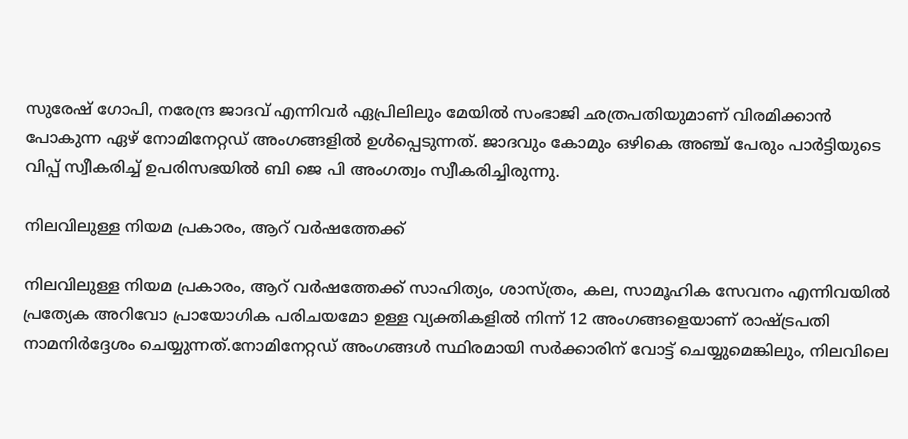സുരേഷ് ഗോപി, നരേന്ദ്ര ജാദവ് എന്നിവർ ഏപ്രിലിലും മേയിൽ സംഭാജി ഛത്രപതിയുമാണ് വിരമിക്കാൻ പോകുന്ന ഏഴ് നോമിനേറ്റഡ് അംഗങ്ങളിൽ ഉൾപ്പെടുന്നത്. ജാദവും കോമും ഒഴികെ അഞ്ച് പേരും പാർട്ടിയുടെ വിപ്പ് സ്വീകരിച്ച് ഉപരിസഭയിൽ ബി ജെ പി അംഗത്വം സ്വീകരിച്ചിരുന്നു.

നിലവിലുള്ള നിയമ പ്രകാരം, ആറ് വർഷത്തേക്ക്

നിലവിലുള്ള നിയമ പ്രകാരം, ആറ് വർഷത്തേക്ക് സാഹിത്യം, ശാസ്ത്രം, കല, സാമൂഹിക സേവനം എന്നിവയിൽ പ്രത്യേക അറിവോ പ്രായോഗിക പരിചയമോ ഉള്ള വ്യക്തികളിൽ നിന്ന് 12 അംഗങ്ങളെയാണ് രാഷ്ട്രപതി നാമനിർദ്ദേശം ചെയ്യുന്നത്.നോമിനേറ്റഡ് അംഗങ്ങൾ സ്ഥിരമായി സർക്കാരിന് വോട്ട് ചെയ്യുമെങ്കിലും, നിലവിലെ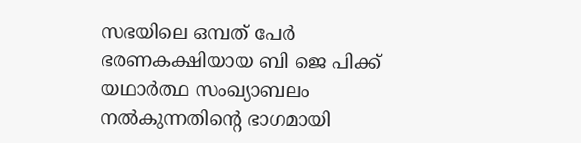സഭയിലെ ഒമ്പത് പേർ ഭരണകക്ഷിയായ ബി ജെ പിക്ക് യഥാർത്ഥ സംഖ്യാബലം നൽകുന്നതിന്റെ ഭാഗമായി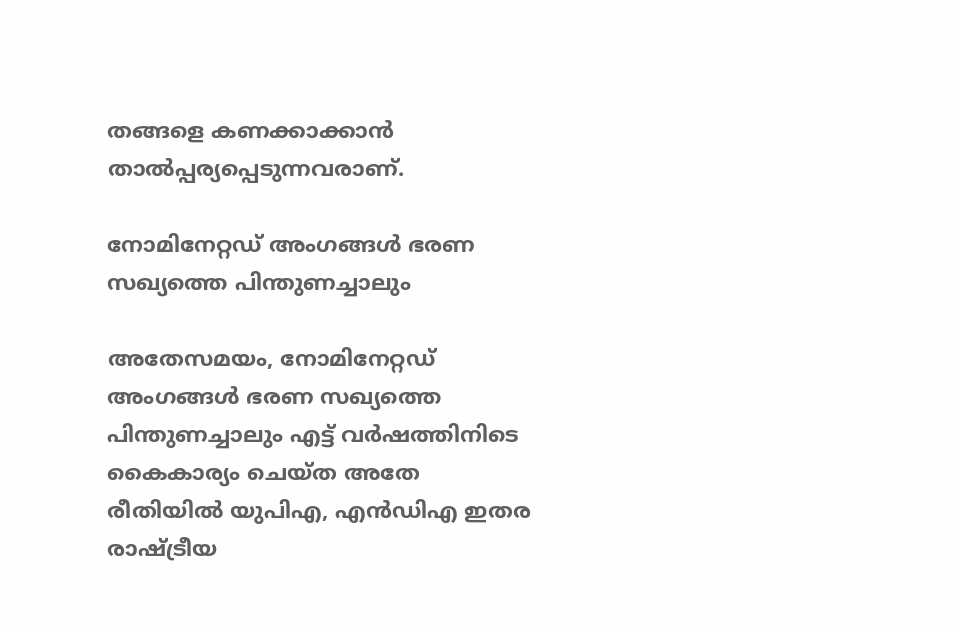തങ്ങളെ കണക്കാക്കാൻ താൽപ്പര്യപ്പെടുന്നവരാണ്.

നോമിനേറ്റഡ് അംഗങ്ങൾ ഭരണ സഖ്യത്തെ പിന്തുണച്ചാലും

അതേസമയം, നോമിനേറ്റഡ് അംഗങ്ങൾ ഭരണ സഖ്യത്തെ പിന്തുണച്ചാലും എട്ട് വർഷത്തിനിടെ കൈകാര്യം ചെയ്ത അതേ രീതിയിൽ യുപിഎ, എൻഡിഎ ഇതര രാഷ്ട്രീയ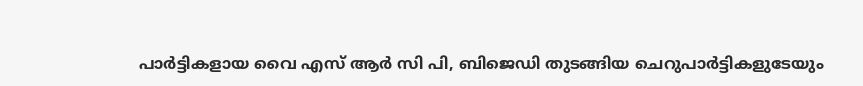പാർട്ടികളായ വൈ എസ് ആർ സി പി, ബിജെഡി തുടങ്ങിയ ചെറുപാർട്ടികളുടേയും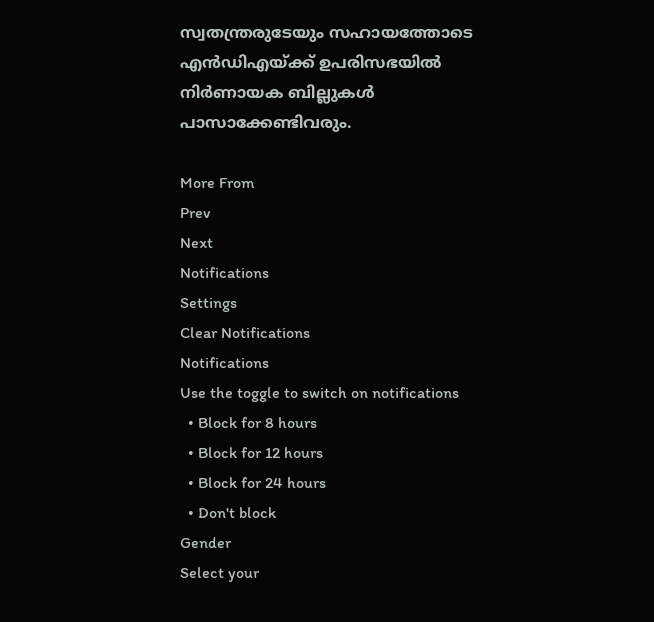സ്വതന്ത്രരുടേയും സഹായത്തോടെ എൻഡിഎയ്ക്ക് ഉപരിസഭയിൽ നിർണായക ബില്ലുകൾ പാസാക്കേണ്ടിവരും.

More From
Prev
Next
Notifications
Settings
Clear Notifications
Notifications
Use the toggle to switch on notifications
  • Block for 8 hours
  • Block for 12 hours
  • Block for 24 hours
  • Don't block
Gender
Select your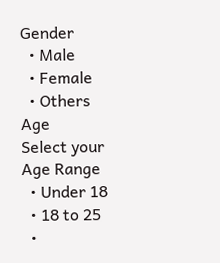Gender
  • Male
  • Female
  • Others
Age
Select your Age Range
  • Under 18
  • 18 to 25
  •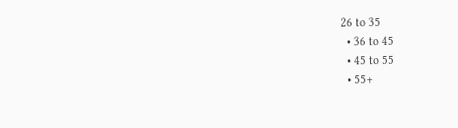26 to 35
  • 36 to 45
  • 45 to 55
  • 55+